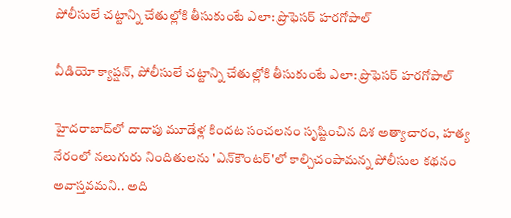పోలీసులే చట్టాన్ని చేతుల్లోకి తీసుకుంటే ఎలా: ప్రొఫెసర్ హరగోపాల్

వీడియో క్యాప్షన్, పోలీసులే చట్టాన్ని చేతుల్లోకి తీసుకుంటే ఎలా: ప్రొఫెసర్ హరగోపాల్

హైదరాబాద్‌లో దాదాపు మూడేళ్ల కిందట సంచలనం సృష్టించిన దిశ అత్యాచారం, హత్య నేరంలో నలుగురు నిందితులను 'ఎన్‌కౌంటర్‌'లో కాల్చిచంపామన్న పోలీసుల కథనం అవాస్తవమని.. అది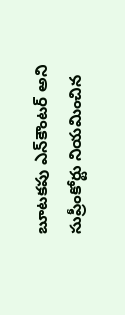బూటకపు ఎన్‌కౌంటర్ అని సుప్రీంకోర్టు నియమించిన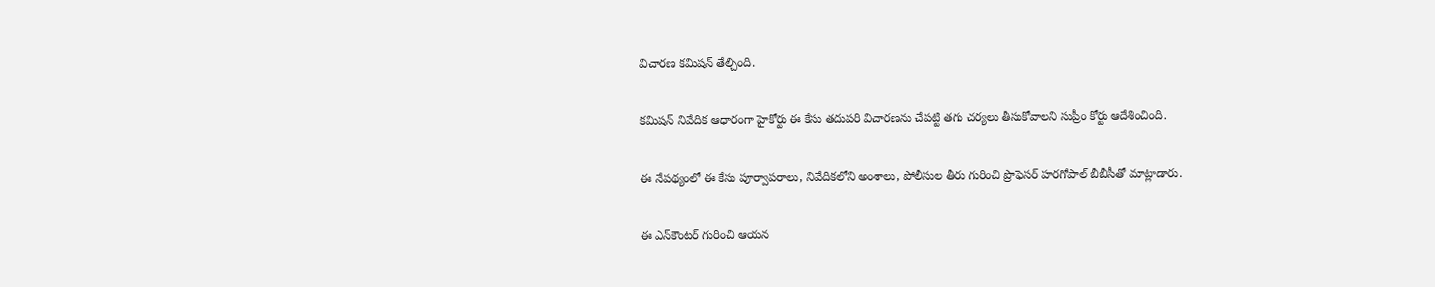విచారణ కమిషన్ తేల్చింది.

కమిషన్ నివేదిక ఆధారంగా హైకోర్టు ఈ కేసు తదుపరి విచారణను చేపట్టి తగు చర్యలు తీసుకోవాలని సుప్రీం కోర్టు ఆదేశించింది.

ఈ నేపథ్యంలో ఈ కేసు పూర్వాపరాలు, నివేదికలోని అంశాలు, పోలీసుల తీరు గురించి ప్రొఫెసర్ హరగోపాల్ బీబీసీతో మాట్లాడారు.

ఈ ఎన్‌కౌంటర్ గురించి ఆయన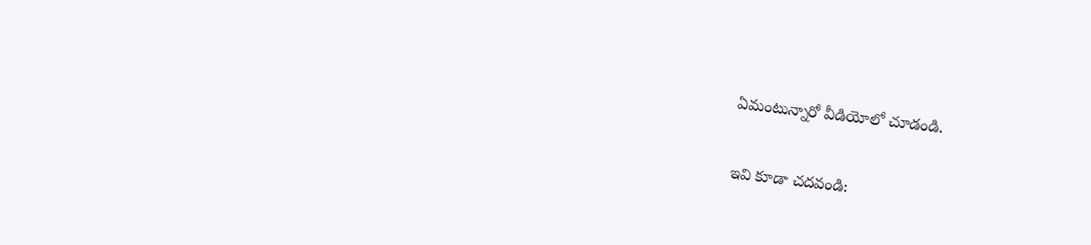ఏమంటున్నారో వీడియోలో చూడండి.

ఇవి కూడా చదవండి: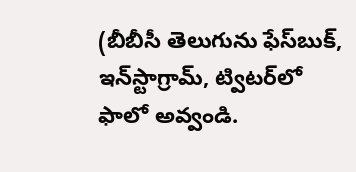(బీబీసీ తెలుగును ఫేస్‌బుక్, ఇన్‌స్టాగ్రామ్‌, ట్విటర్‌లో ఫాలో అవ్వండి.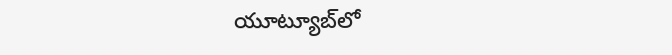యూట్యూబ్‌లో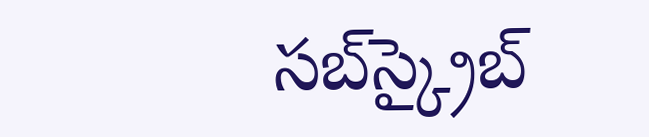సబ్‌స్క్రైబ్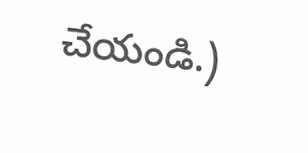చేయండి.)